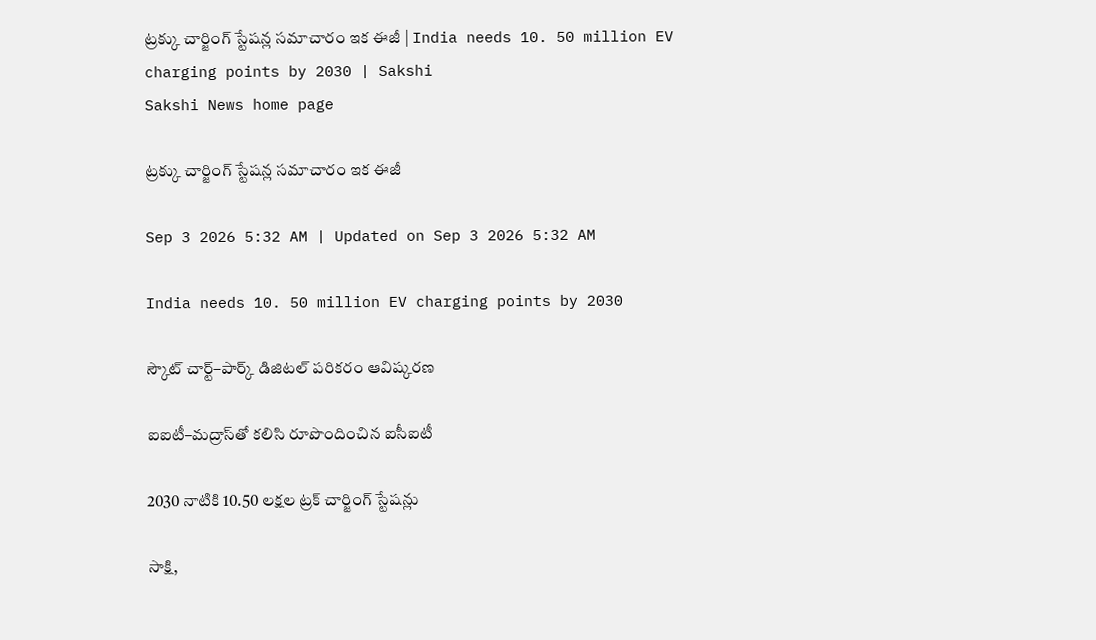ట్రక్కు చార్జింగ్‌ స్టేషన్ల సమాచారం ఇక ఈజీ | India needs 10. 50 million EV charging points by 2030 | Sakshi
Sakshi News home page

ట్రక్కు చార్జింగ్‌ స్టేషన్ల సమాచారం ఇక ఈజీ

Sep 3 2026 5:32 AM | Updated on Sep 3 2026 5:32 AM

India needs 10. 50 million EV charging points by 2030

స్కౌట్‌ చార్ట్–పార్క్‌ డిజిటల్‌ పరికరం ఆవిష్కరణ

ఐఐటీ–మద్రాస్‌తో కలిసి రూపొందించిన ఐసీఐటీ

2030 నాటికి 10.50 లక్షల ట్రక్‌ చార్జింగ్‌ స్టేషన్లు

సాక్షి,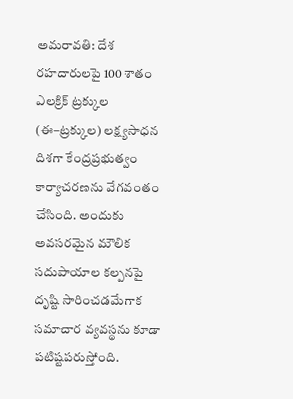అమరావతి: దేశ రహదారులపై 100 శాతం ఎలక్రిక్‌ ట్రక్కుల (ఈ–ట్రక్కుల) లక్ష్యసాధన దిశగా కేంద్రప్రభుత్వం కార్యాచరణను వేగవంతం చేసింది. అందుకు అవసరమైన మౌలిక సదుపాయాల కల్పనపై దృష్టి సారించడమేగాక సమాచార వ్యవస్థను కూడా పటిష్టపరుస్తోంది.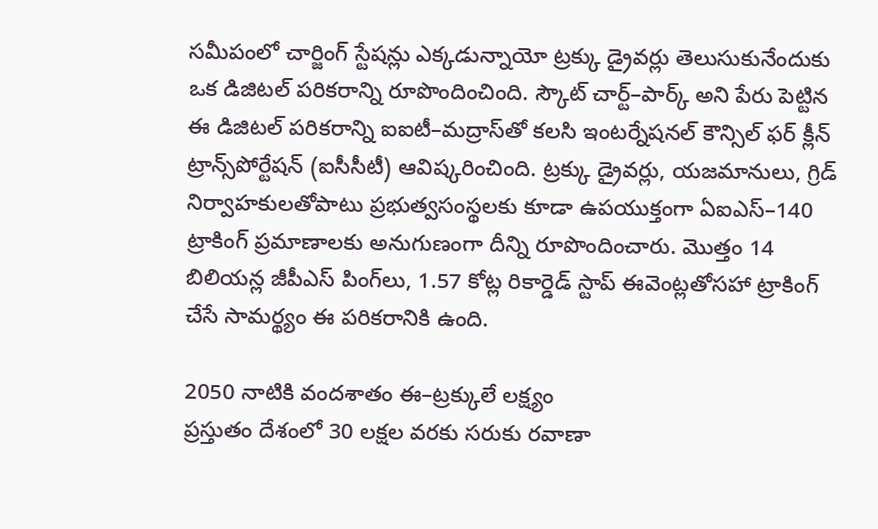సమీపంలో చార్జింగ్‌ స్టేషన్లు ఎక్కడున్నాయో ట్రక్కు డ్రైవర్లు తెలుసుకునేందుకు ఒక డిజిటల్‌ పరికరాన్ని రూపొందించింది. స్కౌట్‌ చార్ట్–పార్క్‌ అని పేరు పెట్టిన ఈ డిజిటల్‌ పరికరాన్ని ఐఐటీ–మద్రాస్‌తో కలసి ఇంటర్నేషనల్‌ కౌన్సిల్‌ ఫర్‌ క్లీన్‌ ట్రాన్స్‌పోర్టేషన్‌ (ఐసీసీటీ) ఆవిష్కరించింది. ట్రక్కు డ్రైవర్లు, యజమానులు, గ్రిడ్‌ నిర్వాహకులతోపాటు ప్రభుత్వసంస్థలకు కూడా ఉపయుక్తంగా ఏఐఎస్‌–140 ట్రాకింగ్‌ ప్రమాణాలకు అనుగుణంగా దీన్ని రూపొందించారు. మొత్తం 14 బిలియన్ల జీపీఎస్‌ పింగ్‌లు, 1.57 కోట్ల రికార్డెడ్‌ స్టాప్‌ ఈవెంట్లతోసహా ట్రాకింగ్‌ చేసే సామర్థ్యం ఈ పరికరానికి ఉంది.

2050 నాటికి వందశాతం ఈ–ట్రక్కులే లక్ష్యం
ప్రస్తుతం దేశంలో 30 లక్షల వరకు సరుకు రవాణా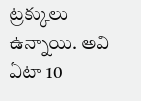ట్రక్కులు ఉన్నాయి. అవి ఏటా 10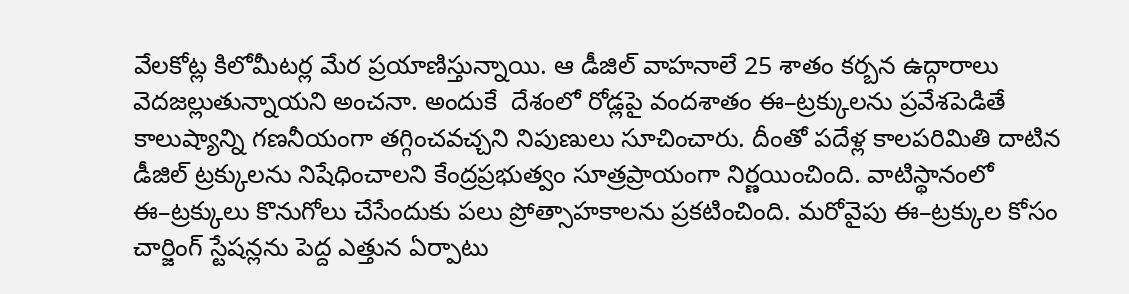వేలకోట్ల కిలోమీటర్ల మేర ప్రయాణిస్తున్నాయి. ఆ డీజిల్‌ వాహనాలే 25 శాతం కర్బన ఉద్గారాలు వెదజల్లుతున్నాయని అంచనా. అందుకే  దేశంలో రోడ్లపై వందశాతం ఈ–ట్రక్కులను ప్రవేశపెడితే కాలుష్యాన్ని గణనీయంగా తగ్గించవచ్చని నిపుణులు సూచించారు. దీంతో పదేళ్ల కాలపరిమితి దాటిన డీజిల్‌ ట్రక్కులను నిషేధించాలని కేంద్రప్రభుత్వం సూత్రప్రాయంగా నిర్ణయించింది. వాటిస్థానంలో ఈ–ట్రక్కులు కొనుగోలు చేసేందుకు పలు ప్రోత్సాహకాలను ప్రకటించింది. మరోవైపు ఈ–ట్రక్కుల కోసం చార్జింగ్‌ స్టేషన్లను పెద్ద ఎత్తున ఏర్పాటు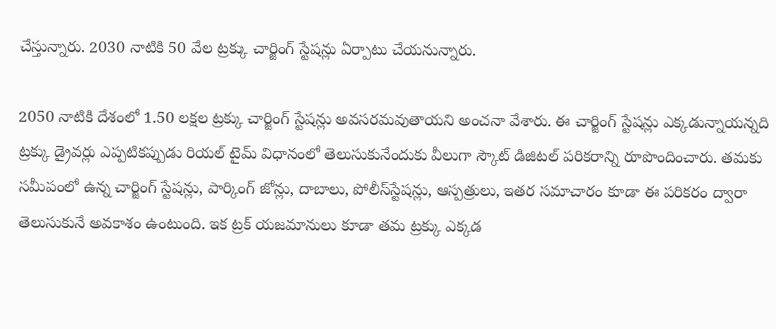చేస్తున్నారు. 2030 నాటికి 50 వేల ట్రక్కు చార్జింగ్‌ స్టేషన్లు ఏర్పాటు చేయనున్నారు.

2050 నాటికి దేశంలో 1.50 లక్షల ట్రక్కు చార్జింగ్‌ స్టేషన్లు అవసరమవుతాయని అంచనా వేశారు. ఈ చార్జింగ్‌ స్టేషన్లు ఎక్కడున్నాయన్నది ట్రక్కు డ్రైవర్లు ఎప్పటికప్పుడు రియల్‌ టైమ్‌ విధానంలో తెలుసుకునేందుకు వీలుగా స్కౌట్‌ డిజిటల్‌ పరికరాన్ని రూపొందించారు. తమకు సమీపంలో ఉన్న చార్జింగ్‌ స్టేషన్లు, పార్కింగ్‌ జోన్లు, దాబాలు, పోలీస్‌స్టేషన్లు, ఆస్పత్రులు, ఇతర సమాచారం కూడా ఈ పరికరం ద్వారా తెలుసుకునే అవకాశం ఉంటుంది. ఇక ట్రక్‌ యజమానులు కూడా తమ ట్రక్కు ఎక్కడ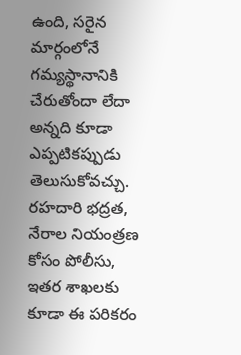ఉంది, సరైన మార్గంలోనే గమ్యస్థానానికి చేరుతోందా లేదా అన్నది కూడా ఎప్పటికప్పుడు తెలుసుకోవచ్చు. రహదారి భద్రత, నేరాల నియంత్రణ  కోసం పోలీసు, ఇతర శాఖలకు కూడా ఈ పరికరం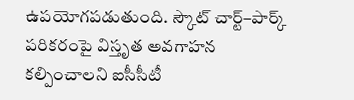ఉపయోగపడుతుంది. స్కౌట్‌ చార్ట్–పార్క్‌ పరికరంపై విస్తృత అవగాహన కల్పించాలని ఐసీసీటీ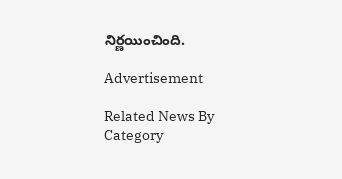నిర్ణయించింది.

Advertisement

Related News By Category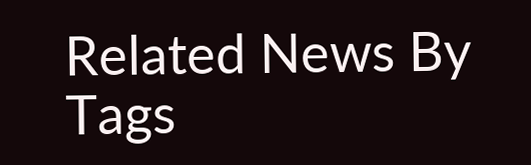Related News By Tags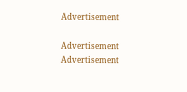Advertisement

Advertisement
Advertisement